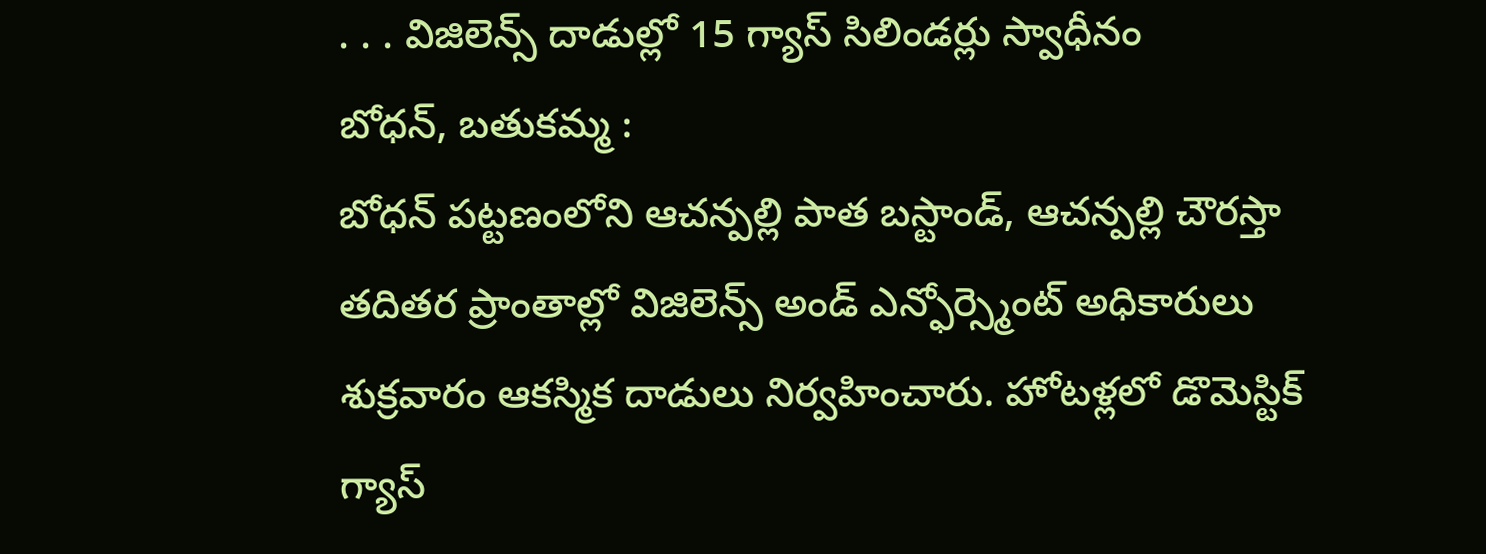. . . విజిలెన్స్ దాడుల్లో 15 గ్యాస్ సిలిండర్లు స్వాధీనం
బోధన్, బతుకమ్మ :
బోధన్ పట్టణంలోని ఆచన్పల్లి పాత బస్టాండ్, ఆచన్పల్లి చౌరస్తా తదితర ప్రాంతాల్లో విజిలెన్స్ అండ్ ఎన్ఫోర్స్మెంట్ అధికారులు శుక్రవారం ఆకస్మిక దాడులు నిర్వహించారు. హోటళ్లలో డొమెస్టిక్ గ్యాస్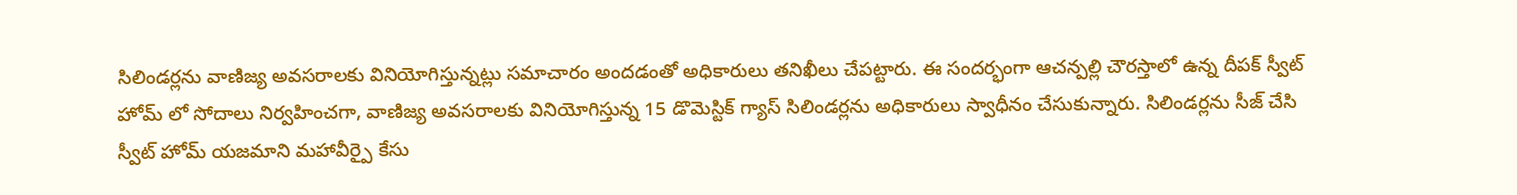సిలిండర్లను వాణిజ్య అవసరాలకు వినియోగిస్తున్నట్లు సమాచారం అందడంతో అధికారులు తనిఖీలు చేపట్టారు. ఈ సందర్భంగా ఆచన్పల్లి చౌరస్తాలో ఉన్న దీపక్ స్వీట్ హోమ్ లో సోదాలు నిర్వహించగా, వాణిజ్య అవసరాలకు వినియోగిస్తున్న 15 డొమెస్టిక్ గ్యాస్ సిలిండర్లను అధికారులు స్వాధీనం చేసుకున్నారు. సిలిండర్లను సీజ్ చేసి స్వీట్ హోమ్ యజమాని మహావీర్పై కేసు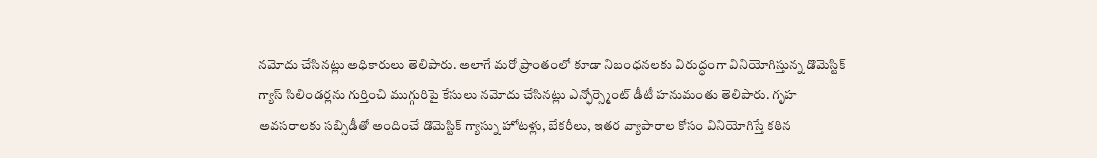నమోదు చేసినట్లు అధికారులు తెలిపారు. అలాగే మరో ప్రాంతంలో కూడా నిబంధనలకు విరుద్ధంగా వినియోగిస్తున్న డొమెస్టిక్ గ్యాస్ సిలిండర్లను గుర్తించి ముగ్గురిపై కేసులు నమోదు చేసినట్లు ఎన్ఫోర్స్మెంట్ డీటీ హనుమంతు తెలిపారు. గృహ అవసరాలకు సబ్సిడీతో అందించే డొమెస్టిక్ గ్యాస్ను హోటళ్లు, బేకరీలు, ఇతర వ్యాపారాల కోసం వినియోగిస్తే కఠిన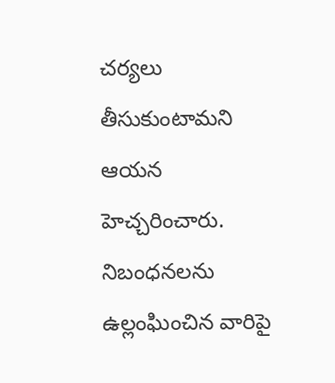చర్యలు తీసుకుంటామని ఆయన హెచ్చరించారు. నిబంధనలను ఉల్లంఘించిన వారిపై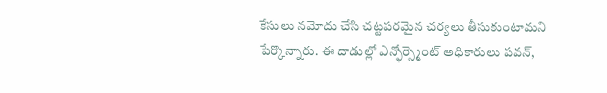కేసులు నమోదు చేసి చట్టపరమైన చర్యలు తీసుకుంటామని పేర్కొన్నారు. ఈ దాడుల్లో ఎన్ఫోర్స్మెంట్ అధికారులు పవన్,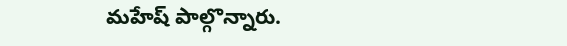మహేష్ పాల్గొన్నారు.